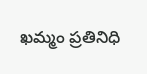ఖమ్మం ప్రతినిధి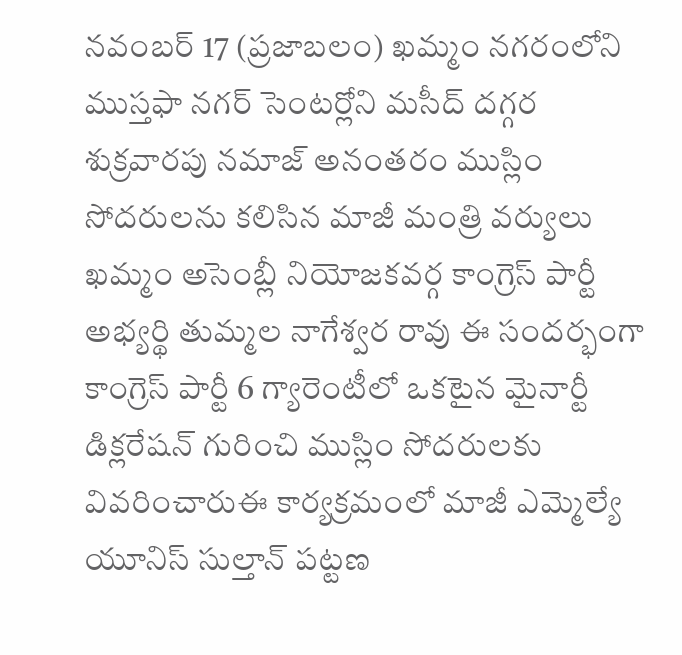నవంబర్ 17 (ప్రజాబలం) ఖమ్మం నగరంలోని ముస్తఫా నగర్ సెంటర్లోని మసీద్ దగ్గర శుక్రవారపు నమాజ్ అనంతరం ముస్లిం సోదరులను కలిసిన మాజీ మంత్రి వర్యులు ఖమ్మం అసెంబ్లీ నియోజకవర్గ కాంగ్రెస్ పార్టీ అభ్యర్థి తుమ్మల నాగేశ్వర రావు ఈ సందర్భంగా కాంగ్రెస్ పార్టీ 6 గ్యారెంటీలో ఒకటైన మైనార్టీ డిక్లరేషన్ గురించి ముస్లిం సోదరులకు వివరించారుఈ కార్యక్రమంలో మాజీ ఎమ్మెల్యే యూనిస్ సుల్తాన్ పట్టణ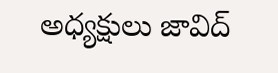అధ్యక్షులు జావిద్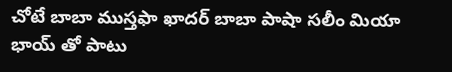చోటే బాబా ముస్తఫా ఖాదర్ బాబా పాషా సలీం మియా భాయ్ తో పాటు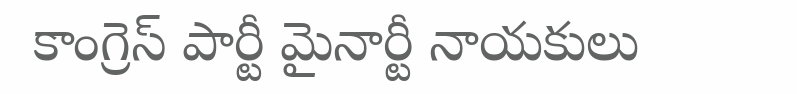కాంగ్రెస్ పార్టీ మైనార్టీ నాయకులు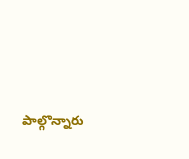పాల్గొన్నారు